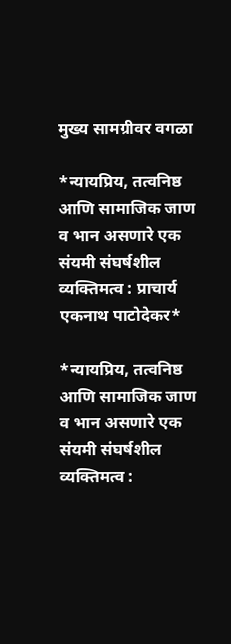मुख्य सामग्रीवर वगळा

*न्यायप्रिय, तत्वनिष्ठ आणि सामाजिक जाण व भान असणारे एक संयमी संघर्षशील व्यक्तिमत्व : प्राचार्य एकनाथ पाटोदेकर*

*न्यायप्रिय, तत्वनिष्ठ आणि सामाजिक जाण व भान असणारे एक संयमी संघर्षशील व्यक्तिमत्व :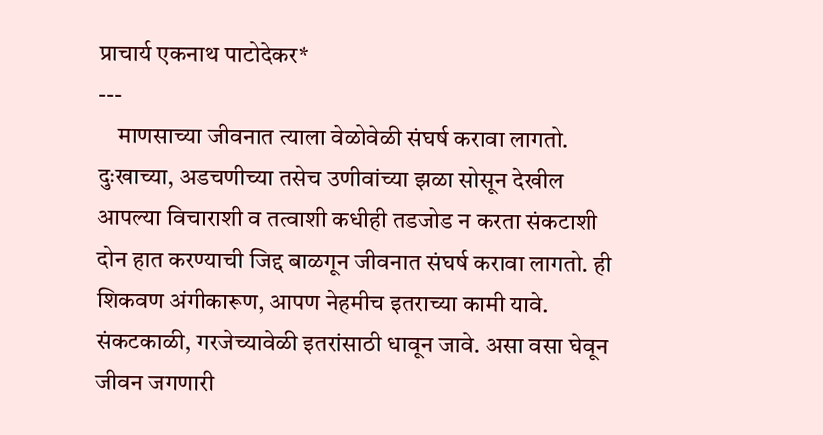प्राचार्य एकनाथ पाटोदेकर*
---
    माणसाच्या जीवनात त्याला वेळोवेळी संघर्ष करावा लागतो. दुःखाच्या, अडचणीच्या तसेच उणीवांच्या झळा सोसून देखील आपल्या विचाराशी व तत्वाशी कधीही तडजोड न करता संकटाशी दोन हात करण्याची जिद्द बाळगून जीवनात संघर्ष करावा लागतो. ही शिकवण अंगीकारूण, आपण नेहमीच इतराच्या कामी यावे. संकटकाळी, गरजेच्यावेळी इतरांसाठी धावून जावे. असा वसा घेवून जीवन जगणारी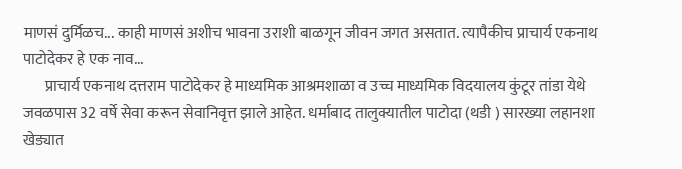माणसं दुर्मिळच... काही माणसं अशीच भावना उराशी बाळगून जीवन जगत असतात. त्यापैकीच प्राचार्य एकनाथ पाटोदेकर हे एक नाव...
       प्राचार्य एकनाथ दत्तराम पाटोदेकर हे माध्यमिक आश्रमशाळा व उच्च माध्यमिक विदयालय कुंटूर तांडा येथे जवळपास 32 वर्षे सेवा करून सेवानिवृत्त झाले आहेत. धर्माबाद तालुक्यातील पाटोदा (थडी ) सारख्या लहानशा खेड्यात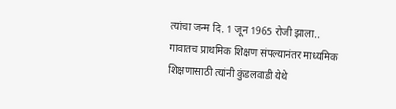त्यांचा जन्म दि. 1 जून 1965 रोजी झाला.. गावातच प्राथमिक शिक्षण संपल्यानंतर माध्यमिक शिक्षणासाठी त्यांनी कुंडलवाडी येथे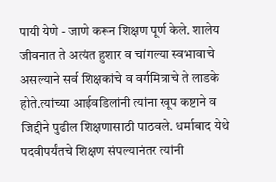पायी येणे - जाणे करून शिक्षण पूर्ण केले. शालेय जीवनात ते अत्यंत हुशार व चांगल्या स्वभावाचे असल्याने सर्व शिक्षकांचे व वर्गमित्राचे ते लाडके होते.त्यांच्या आईवडिलांनी त्यांना खूप कष्टाने व जिद्दीने पुढील शिक्षणासाठी पाठवले. धर्माबाद येथे पदवीपर्यंतचे शिक्षण संपल्यानंतर त्यांनी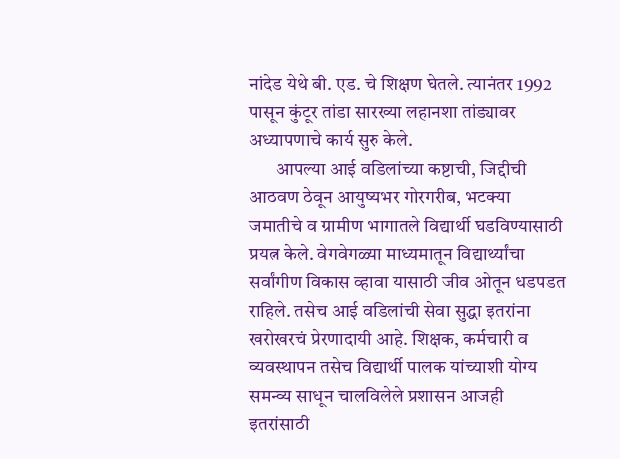नांदेड येथे बी. एड. चे शिक्षण घेतले. त्यानंतर 1992 पासून कुंटूर तांडा सारख्या लहानशा तांड्यावर अध्यापणाचे कार्य सुरु केले.
       आपल्या आई वडिलांच्या कष्टाची, जिद्दीची आठवण ठेवून आयुष्यभर गोरगरीब, भटक्या जमातीचे व ग्रामीण भागातले विद्यार्थी घडविण्यासाठी प्रयत्न केले. वेगवेगळ्या माध्यमातून विद्यार्थ्यांचा सर्वांगीण विकास व्हावा यासाठी जीव ओतून धडपडत राहिले. तसेच आई वडिलांची सेवा सुद्धा इतरांना खरोखरचं प्रेरणादायी आहे. शिक्षक, कर्मचारी व व्यवस्थापन तसेच विद्यार्थी पालक यांच्याशी योग्य समन्व्य साधून चालविलेले प्रशासन आजही इतरांसाठी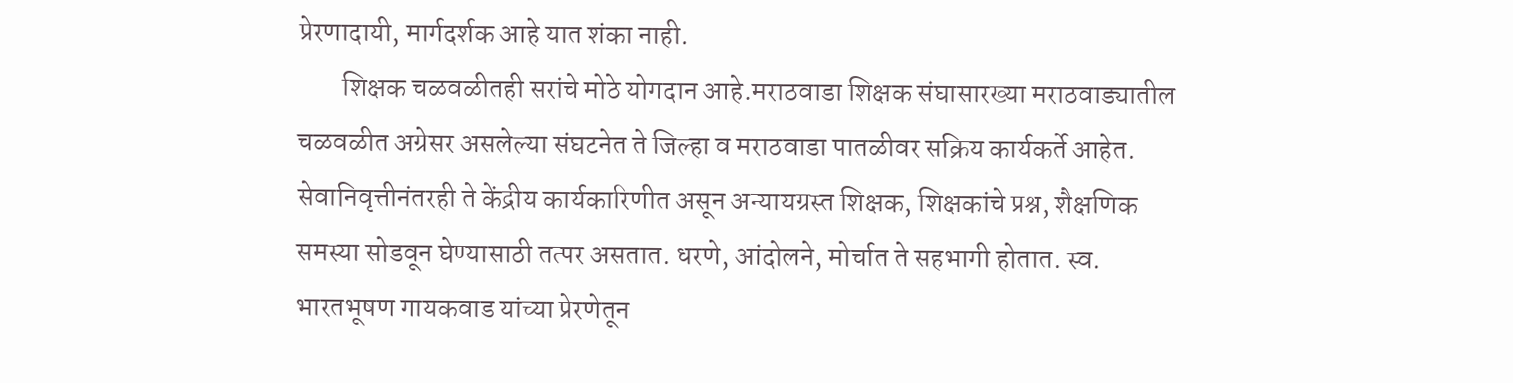प्रेरणादायी, मार्गदर्शक आहे यात शंका नाही.
        शिक्षक चळवळीतही सरांचे मोठे योगदान आहे.मराठवाडा शिक्षक संघासारख्या मराठवाड्यातील चळवळीत अग्रेसर असलेल्या संघटनेत ते जिल्हा व मराठवाडा पातळीवर सक्रिय कार्यकर्ते आहेत. सेवानिवृत्तीनंतरही ते केंद्रीय कार्यकारिणीत असून अन्यायग्रस्त शिक्षक, शिक्षकांचे प्रश्न, शैक्षणिक समस्या सोडवून घेण्यासाठी तत्पर असतात. धरणे, आंदोलने, मोर्चात ते सहभागी होतात. स्व. भारतभूषण गायकवाड यांच्या प्रेरणेतून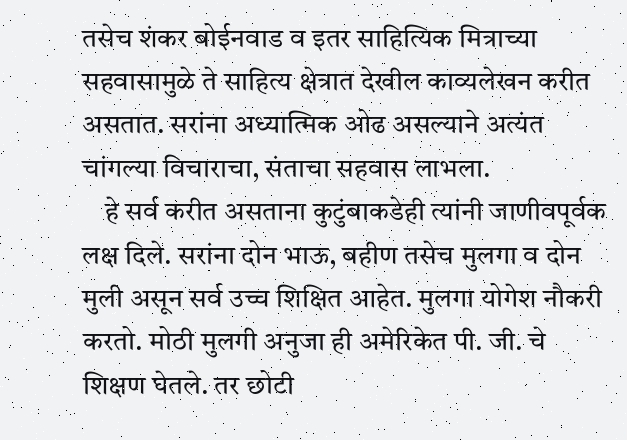तसेच शंकर बोईनवाड व इतर साहित्यिक मित्राच्या सहवासामुळे ते साहित्य क्षेत्रात देखील काव्यलेखन करीत असतात. सरांना अध्यात्मिक ओढ असल्याने अत्यंत चांगल्या विचाराचा, संताचा सहवास लाभला.
    हे सर्व करीत असताना कुटुंबाकडेही त्यांनी जाणीवपूर्वक लक्ष दिले. सरांना दोन भाऊ, बहीण तसेच मुलगा व दोन मुली असून सर्व उच्च शिक्षित आहेत. मुलगा योगेश नौकरी करतो. मोठी मुलगी अनुजा ही अमेरिकेत पी. जी. चे शिक्षण घेतले. तर छोटी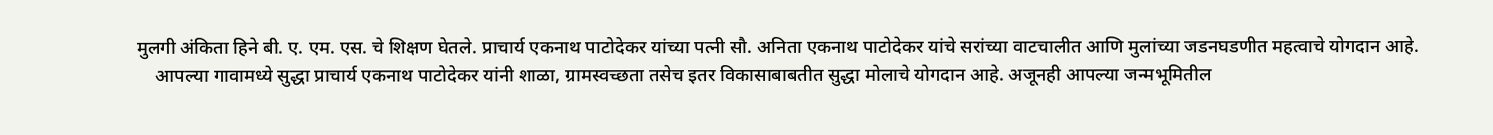मुलगी अंकिता हिने बी. ए. एम. एस. चे शिक्षण घेतले. प्राचार्य एकनाथ पाटोदेकर यांच्या पत्नी सौ. अनिता एकनाथ पाटोदेकर यांचे सरांच्या वाटचालीत आणि मुलांच्या जडनघडणीत महत्वाचे योगदान आहे.
    आपल्या गावामध्ये सुद्धा प्राचार्य एकनाथ पाटोदेकर यांनी शाळा, ग्रामस्वच्छता तसेच इतर विकासाबाबतीत सुद्धा मोलाचे योगदान आहे. अजूनही आपल्या जन्मभूमितील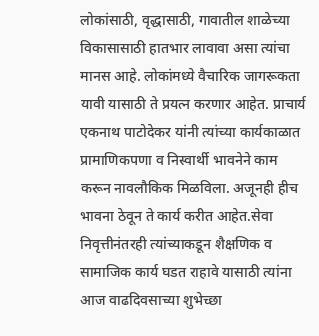लोकांसाठी, वृद्धासाठी, गावातील शाळेच्या विकासासाठी हातभार लावावा असा त्यांचा मानस आहे. लोकांमध्ये वैचारिक जागरूकता यावी यासाठी ते प्रयत्न करणार आहेत. प्राचार्य एकनाथ पाटोदेकर यांनी त्यांच्या कार्यकाळात प्रामाणिकपणा व निस्वार्थी भावनेने काम करून नावलौकिक मिळविला. अजूनही हीच भावना ठेवून ते कार्य करीत आहेत.सेवा निवृत्तीनंतरही त्यांच्याकडून शैक्षणिक व सामाजिक कार्य घडत राहावे यासाठी त्यांना आज वाढदिवसाच्या शुभेच्छा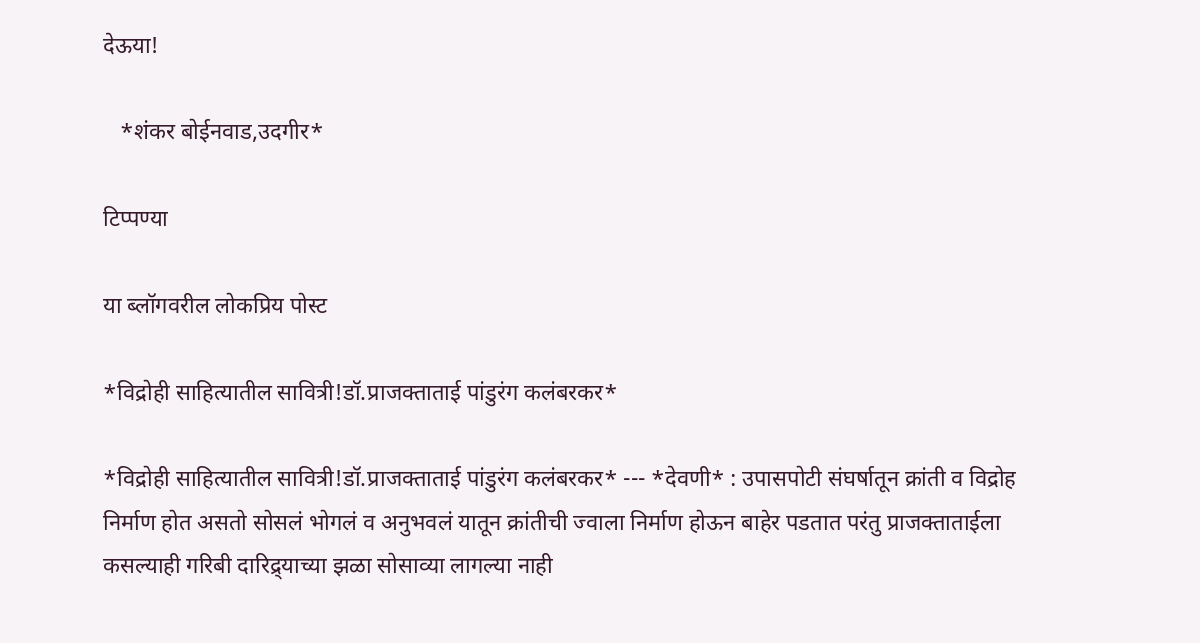देऊया!

   *शंकर बोईनवाड,उदगीर*

टिप्पण्या

या ब्लॉगवरील लोकप्रिय पोस्ट

*विद्रोही साहित्यातील सावित्री!डॉ.प्राजक्ताताई पांडुरंग कलंबरकर*

*विद्रोही साहित्यातील सावित्री!डॉ.प्राजक्ताताई पांडुरंग कलंबरकर* --- *देवणी* : उपासपोटी संघर्षातून क्रांती व विद्रोह निर्माण होत असतो सोसलं भोगलं व अनुभवलं यातून क्रांतीची ज्वाला निर्माण होऊन बाहेर पडतात परंतु प्राजक्ताताईला कसल्याही गरिबी दारिद्र्याच्या झळा सोसाव्या लागल्या नाही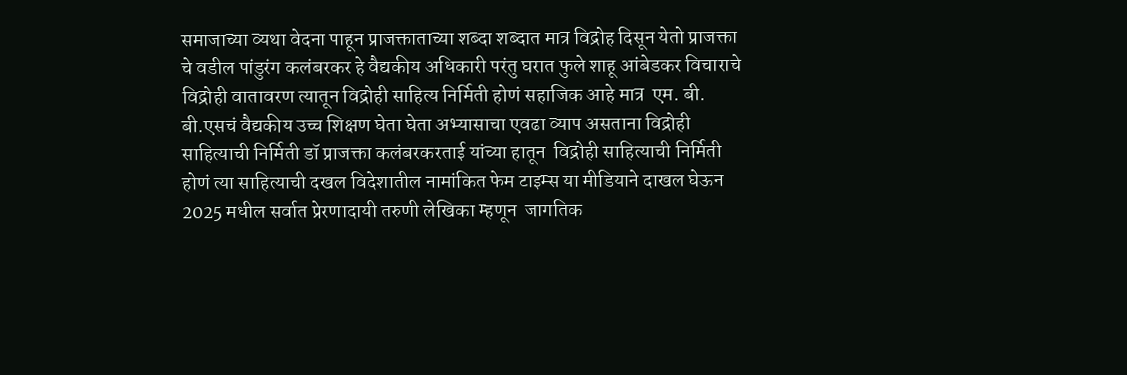समाजाच्या व्यथा वेदना पाहून प्राजक्ताताच्या शब्दा शब्दात मात्र विद्रोह दिसून येतो प्राजक्ता चे वडील पांडुरंग कलंबरकर हे वैद्यकीय अधिकारी परंतु घरात फुले शाहू आंबेडकर विचाराचे विद्रोही वातावरण त्यातून विद्रोही साहित्य निर्मिती होणं सहाजिक आहे मात्र  एम. बी. बी.एसचं वैद्यकीय उच्च शिक्षण घेता घेता अभ्यासाचा एवढा व्याप असताना विद्रोही साहित्याची निर्मिती डॉ प्राजक्ता कलंबरकरताई यांच्या हातून  विद्रोही साहित्याची निर्मिती होणं त्या साहित्याची दखल विदेशातील नामांकित फेम टाइम्स या मीडियाने दाखल घेऊन 2025 मधील सर्वात प्रेरणादायी तरुणी लेखिका म्हणून  जागतिक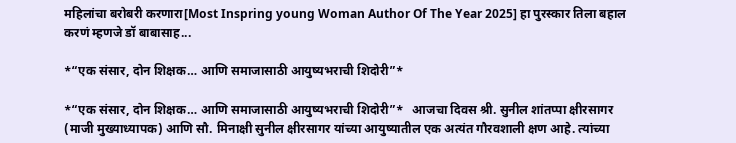महिलांचा बरोबरी करणारा[Most Inspring young Woman Author Of The Year 2025] हा पुरस्कार तिला बहाल करणं म्हणजे डॉ बाबासाह...

*“एक संसार, दोन शिक्षक… आणि समाजासाठी आयुष्यभराची शिदोरी”*

*“एक संसार, दोन शिक्षक… आणि समाजासाठी आयुष्यभराची शिदोरी”*   आजचा दिवस श्री. सुनील शांतप्पा क्षीरसागर (माजी मुख्याध्यापक) आणि सौ. मिनाक्षी सुनील क्षीरसागर यांच्या आयुष्यातील एक अत्यंत गौरवशाली क्षण आहे. त्यांच्या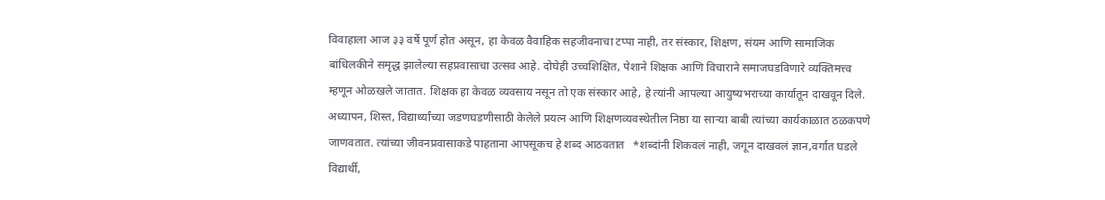विवाहाला आज ३३ वर्षे पूर्ण होत असून, हा केवळ वैवाहिक सहजीवनाचा टप्पा नाही, तर संस्कार, शिक्षण, संयम आणि सामाजिक बांधिलकीने समृद्ध झालेल्या सहप्रवासाचा उत्सव आहे. दोघेही उच्चशिक्षित, पेशाने शिक्षक आणि विचाराने समाजघडविणारे व्यक्तिमत्त्व म्हणून ओळखले जातात. शिक्षक हा केवळ व्यवसाय नसून तो एक संस्कार आहे, हे त्यांनी आपल्या आयुष्यभराच्या कार्यातून दाखवून दिले. अध्यापन, शिस्त, विद्यार्थ्यांच्या जडणघडणीसाठी केलेले प्रयत्न आणि शिक्षणव्यवस्थेतील निष्ठा या साऱ्या बाबी त्यांच्या कार्यकाळात ठळकपणे जाणवतात. त्यांच्या जीवनप्रवासाकडे पाहताना आपसूकच हे शब्द आठवतात   *शब्दांनी शिकवलं नाही, जगून दाखवलं ज्ञान,वर्गात घडले विद्यार्थी,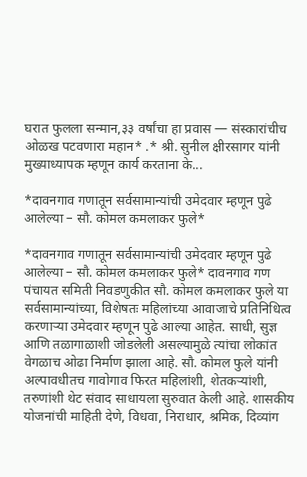घरात फुलला सन्मान,३३ वर्षांचा हा प्रवास — संस्कारांचीच ओळख पटवणारा महान* .* श्री. सुनील क्षीरसागर यांनी मुख्याध्यापक म्हणून कार्य करताना के...

*दावनगाव गणातून सर्वसामान्यांची उमेदवार म्हणून पुढे आलेल्या – सौ. कोमल कमलाकर फुले*

*दावनगाव गणातून सर्वसामान्यांची उमेदवार म्हणून पुढे आलेल्या – सौ. कोमल कमलाकर फुले* दावनगाव गण पंचायत समिती निवडणुकीत सौ. कोमल कमलाकर फुले या सर्वसामान्यांच्या, विशेषतः महिलांच्या आवाजाचे प्रतिनिधित्व करणाऱ्या उमेदवार म्हणून पुढे आल्या आहेत. साधी, सुज्ञ आणि तळागाळाशी जोडलेली असल्यामुळे त्यांचा लोकांत वेगळाच ओढा निर्माण झाला आहे. सौ. कोमल फुले यांनी अल्पावधीतच गावोगाव फिरत महिलांशी, शेतकऱ्यांशी, तरुणांशी थेट संवाद साधायला सुरुवात केली आहे. शासकीय योजनांची माहिती देणे, विधवा, निराधार, श्रमिक, दिव्यांग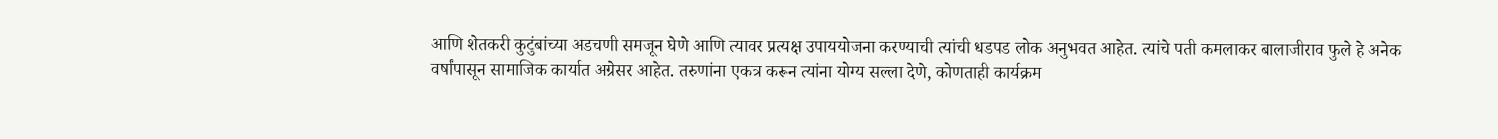आणि शेतकरी कुटुंबांच्या अडचणी समजून घेणे आणि त्यावर प्रत्यक्ष उपाययोजना करण्याची त्यांची धडपड लोक अनुभवत आहेत. त्यांचे पती कमलाकर बालाजीराव फुले हे अनेक वर्षांपासून सामाजिक कार्यात अग्रेसर आहेत. तरुणांना एकत्र करून त्यांना योग्य सल्ला देणे, कोणताही कार्यक्रम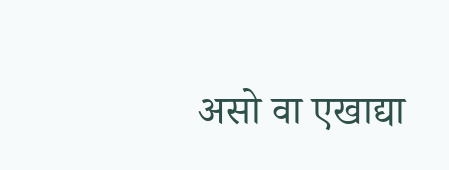असो वा एखाद्या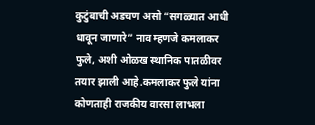कुटुंबाची अडचण असो “सगळ्यात आधी धावून जाणारे” नाव म्हणजे कमलाकर फुले, अशी ओळख स्थानिक पातळीवर तयार झाली आहे.कमलाकर फुले यांना कोणताही राजकीय वारसा लाभला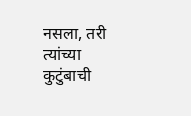नसला, तरी त्यांच्या कुटुंबाची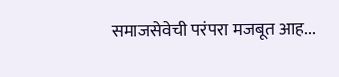समाजसेवेची परंपरा मजबूत आह...